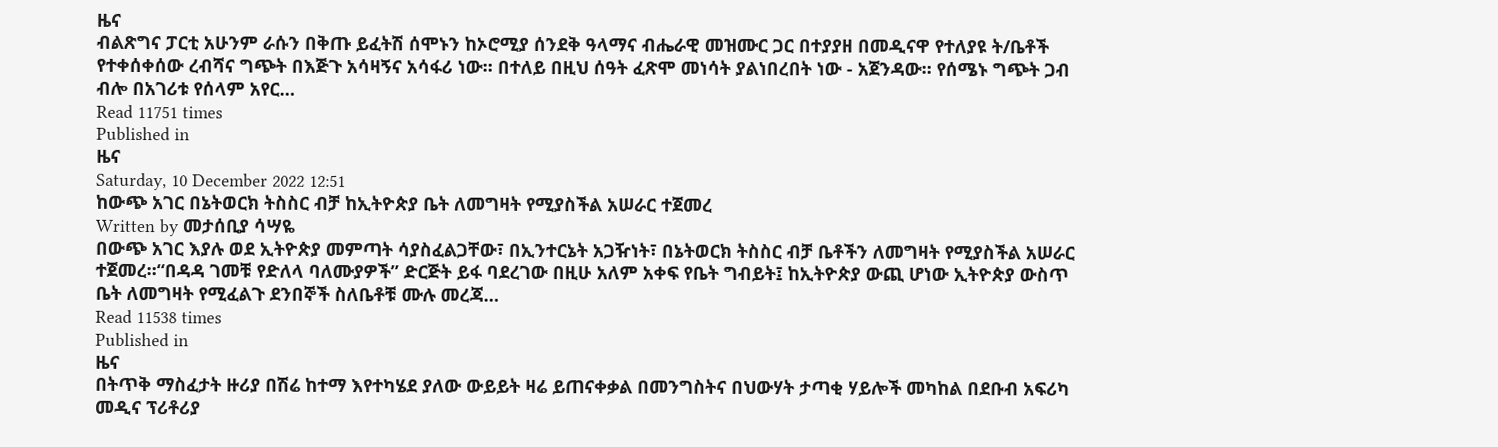ዜና
ብልጽግና ፓርቲ አሁንም ራሱን በቅጡ ይፈትሽ ሰሞኑን ከኦሮሚያ ሰንደቅ ዓላማና ብሔራዊ መዝሙር ጋር በተያያዘ በመዲናዋ የተለያዩ ት/ቤቶች የተቀሰቀሰው ረብሻና ግጭት በእጅጉ አሳዛኝና አሳፋሪ ነው። በተለይ በዚህ ሰዓት ፈጽሞ መነሳት ያልነበረበት ነው - አጀንዳው። የሰሜኑ ግጭት ጋብ ብሎ በአገሪቱ የሰላም አየር…
Read 11751 times
Published in
ዜና
Saturday, 10 December 2022 12:51
ከውጭ አገር በኔትወርክ ትስስር ብቻ ከኢትዮጵያ ቤት ለመግዛት የሚያስችል አሠራር ተጀመረ
Written by መታሰቢያ ሳሣዬ
በውጭ አገር እያሉ ወደ ኢትዮጵያ መምጣት ሳያስፈልጋቸው፣ በኢንተርኔት አጋዥነት፣ በኔትወርክ ትስስር ብቻ ቤቶችን ለመግዛት የሚያስችል አሠራር ተጀመረ።“በዳዳ ገመቹ የድለላ ባለሙያዎች” ድርጅት ይፋ ባደረገው በዚሁ አለም አቀፍ የቤት ግብይት፤ ከኢትዮጵያ ውጪ ሆነው ኢትዮጵያ ውስጥ ቤት ለመግዛት የሚፈልጉ ደንበኞች ስለቤቶቹ ሙሉ መረጃ…
Read 11538 times
Published in
ዜና
በትጥቅ ማስፈታት ዙሪያ በሽሬ ከተማ እየተካሄደ ያለው ውይይት ዛሬ ይጠናቀቃል በመንግስትና በህውሃት ታጣቂ ሃይሎች መካከል በደቡብ አፍሪካ መዲና ፕሪቶሪያ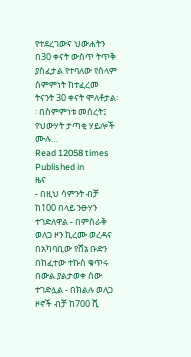የተደረገውና ህውሐትን በ30 ቀናት ውስጥ ትጥቅ ያስፈታል የተባለው የሰላም ስምምነት ከተፈረመ ትናንት 30 ቀናት ሞለቶታል፡፡ በስምምነቱ መሰረት፤ የህውሃት ታጣቂ ሃይሎች ሙሉ…
Read 12058 times
Published in
ዜና
- በዚህ ሳምንት ብቻ ከ100 በላይ ንፁሃን ተገድለዋል - በምስራቅ ወለጋ ዞን ኪረሙ ወረዳና በአካባቢው የሸኔ ቡድን በከፈተው ተኩስ ቁጥሩ በውል ያልታወቀ ሰው ተገድሏል - በክልሉ ወለጋ ዞኖች ብቻ ከ700 ሺ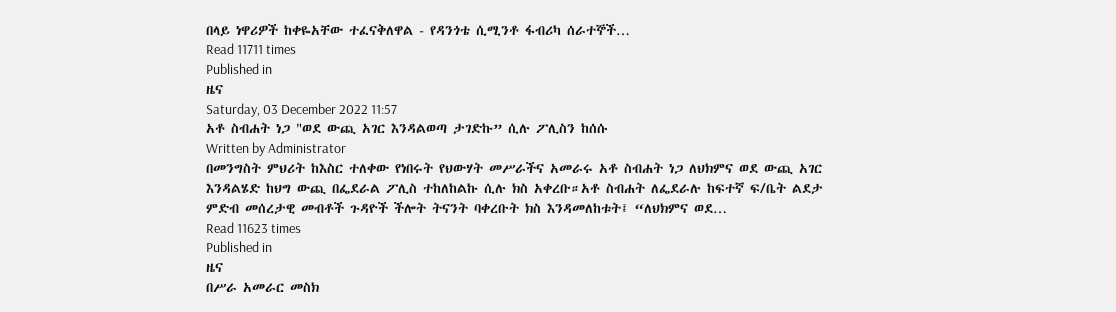በላይ ነዋሪዎች ከቀዬአቸው ተፈናቅለዋል - የዳንጎቴ ሲሚንቶ ፋብሪካ ሰራተኞች…
Read 11711 times
Published in
ዜና
Saturday, 03 December 2022 11:57
አቶ ስብሐት ነጋ "ወደ ውጪ አገር እንዳልወጣ ታገድኩ” ሲሉ ፖሊስን ከሰሱ
Written by Administrator
በመንግስት ምህሪት ከእስር ተለቀው የነበሩት የህውሃት መሥራችና አመራሩ አቶ ስብሐት ነጋ ለህክምና ወደ ውጪ አገር እንዳልሄድ ከህግ ውጪ በፌደራል ፖሊስ ተከለከልኩ ሲሉ ክስ አቀረቡ።አቶ ስብሐት ለፌደራሉ ከፍተኛ ፍ/ቤት ልደታ ምድብ መሰረታዊ መብቶች ጉዳዮች ችሎት ትናንት ባቀረቡት ክስ እንዳመለከቱት፤ “ለህክምና ወደ…
Read 11623 times
Published in
ዜና
በሥራ አመራር መስክ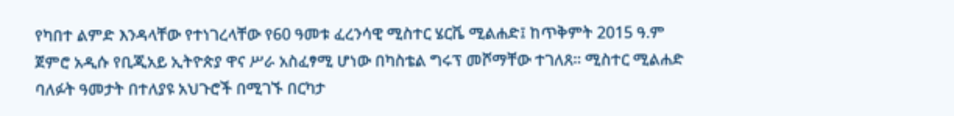የካበተ ልምድ እንዳላቸው የተነገረላቸው የ60 ዓመቱ ፈረንሳዊ ሚስተር ሄርቬ ሚልሐድ፤ ከጥቅምት 2015 ዓ.ም ጀምሮ አዲሱ የቢጂአይ ኢትዮጵያ ዋና ሥራ አስፈፃሚ ሆነው በካስቴል ግሩፕ መሾማቸው ተገለጸ፡፡ ሚስተር ሚልሐድ ባለፉት ዓመታት በተለያዩ አህጉሮች በሚገኙ በርካታ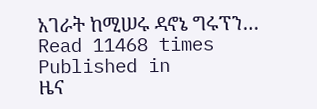አገራት ከሚሠሩ ዳኖኔ ግሩፕን…
Read 11468 times
Published in
ዜና